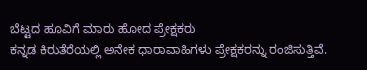ಬೆಟ್ಟದ ಹೂವಿಗೆ ಮಾರು ಹೋದ ಪ್ರೇಕ್ಷಕರು
ಕನ್ನಡ ಕಿರುತೆರೆಯಲ್ಲಿ ಅನೇಕ ಧಾರಾವಾಹಿಗಳು ಪ್ರೇಕ್ಷಕರನ್ನು ರಂಜಿಸುತ್ತಿವೆ.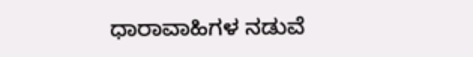ಧಾರಾವಾಹಿಗಳ ನಡುವೆ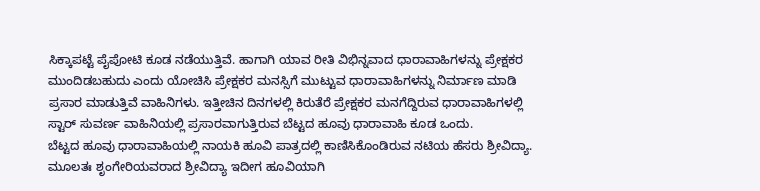ಸಿಕ್ಕಾಪಟ್ಟೆ ಪೈಪೋಟಿ ಕೂಡ ನಡೆಯುತ್ತಿವೆ. ಹಾಗಾಗಿ ಯಾವ ರೀತಿ ವಿಭಿನ್ನವಾದ ಧಾರಾವಾಹಿಗಳನ್ನು ಪ್ರೇಕ್ಷಕರ ಮುಂದಿಡಬಹುದು ಎಂದು ಯೋಚಿಸಿ ಪ್ರೇಕ್ಷಕರ ಮನಸ್ಸಿಗೆ ಮುಟ್ಟುವ ಧಾರಾವಾಹಿಗಳನ್ನು ನಿರ್ಮಾಣ ಮಾಡಿ ಪ್ರಸಾರ ಮಾಡುತ್ತಿವೆ ವಾಹಿನಿಗಳು. ಇತ್ತೀಚಿನ ದಿನಗಳಲ್ಲಿ ಕಿರುತೆರೆ ಪ್ರೇಕ್ಷಕರ ಮನಗೆದ್ದಿರುವ ಧಾರಾವಾಹಿಗಳಲ್ಲಿ ಸ್ಟಾರ್ ಸುವರ್ಣ ವಾಹಿನಿಯಲ್ಲಿ ಪ್ರಸಾರವಾಗುತ್ತಿರುವ ಬೆಟ್ಟದ ಹೂವು ಧಾರಾವಾಹಿ ಕೂಡ ಒಂದು.
ಬೆಟ್ಟದ ಹೂವು ಧಾರಾವಾಹಿಯಲ್ಲಿ ನಾಯಕಿ ಹೂವಿ ಪಾತ್ರದಲ್ಲಿ ಕಾಣಿಸಿಕೊಂಡಿರುವ ನಟಿಯ ಹೆಸರು ಶ್ರೀವಿದ್ಯಾ. ಮೂಲತಃ ಶೃಂಗೇರಿಯವರಾದ ಶ್ರೀವಿದ್ಯಾ ಇದೀಗ ಹೂವಿಯಾಗಿ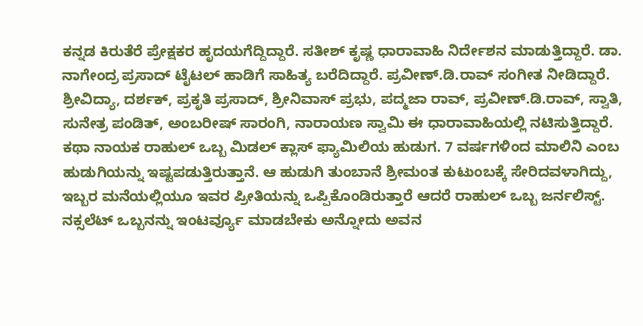ಕನ್ನಡ ಕಿರುತೆರೆ ಪ್ರೇಕ್ಷಕರ ಹೃದಯಗೆದ್ದಿದ್ದಾರೆ. ಸತೀಶ್ ಕೃಷ್ಣ ಧಾರಾವಾಹಿ ನಿರ್ದೇಶನ ಮಾಡುತ್ತಿದ್ದಾರೆ. ಡಾ. ನಾಗೇಂದ್ರ ಪ್ರಸಾದ್ ಟೈಟಲ್ ಹಾಡಿಗೆ ಸಾಹಿತ್ಯ ಬರೆದಿದ್ದಾರೆ. ಪ್ರವೀಣ್.ಡಿ.ರಾವ್ ಸಂಗೀತ ನೀಡಿದ್ದಾರೆ. ಶ್ರೀವಿದ್ಯಾ, ದರ್ಶಕ್, ಪ್ರಕೃತಿ ಪ್ರಸಾದ್, ಶ್ರೀನಿವಾಸ್ ಪ್ರಭು, ಪದ್ಮಜಾ ರಾವ್, ಪ್ರವೀಣ್.ಡಿ.ರಾವ್, ಸ್ವಾತಿ, ಸುನೇತ್ರ ಪಂಡಿತ್, ಅಂಬರೀಷ್ ಸಾರಂಗಿ, ನಾರಾಯಣ ಸ್ವಾಮಿ ಈ ಧಾರಾವಾಹಿಯಲ್ಲಿ ನಟಿಸುತ್ತಿದ್ದಾರೆ.
ಕಥಾ ನಾಯಕ ರಾಹುಲ್ ಒಬ್ಬ ಮಿಡಲ್ ಕ್ಲಾಸ್ ಫ್ಯಾಮಿಲಿಯ ಹುಡುಗ. 7 ವರ್ಷಗಳಿಂದ ಮಾಲಿನಿ ಎಂಬ ಹುಡುಗಿಯನ್ನು ಇಷ್ಟಪಡುತ್ತಿರುತ್ತಾನೆ. ಆ ಹುಡುಗಿ ತುಂಬಾನೆ ಶ್ರೀಮಂತ ಕುಟುಂಬಕ್ಕೆ ಸೇರಿದವಳಾಗಿದ್ದು, ಇಬ್ಬರ ಮನೆಯಲ್ಲಿಯೂ ಇವರ ಪ್ರೀತಿಯನ್ನು ಒಪ್ಪಿಕೊಂಡಿರುತ್ತಾರೆ ಆದರೆ ರಾಹುಲ್ ಒಬ್ಬ ಜರ್ನಲಿಸ್ಟ್. ನಕ್ಸಲೆಟ್ ಒಬ್ಬನನ್ನು ಇಂಟರ್ವ್ಯೂ ಮಾಡಬೇಕು ಅನ್ನೋದು ಅವನ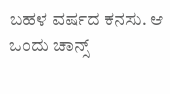ಬಹಳ ವರ್ಷದ ಕನಸು. ಆ ಒಂದು ಚಾನ್ಸ್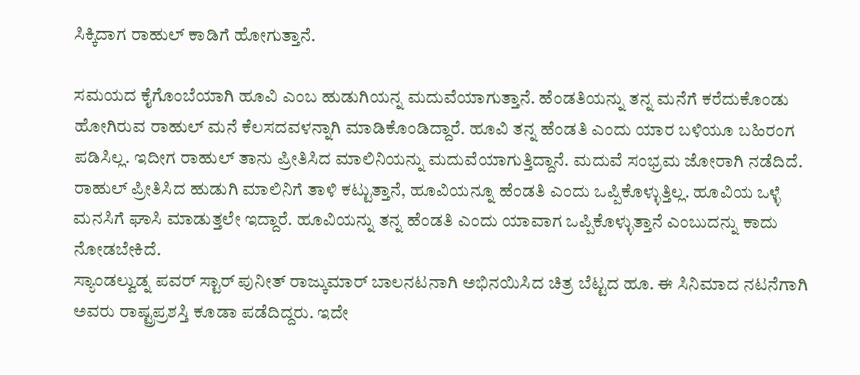ಸಿಕ್ಕಿದಾಗ ರಾಹುಲ್ ಕಾಡಿಗೆ ಹೋಗುತ್ತಾನೆ.

ಸಮಯದ ಕೈಗೊಂಬೆಯಾಗಿ ಹೂವಿ ಎಂಬ ಹುಡುಗಿಯನ್ನ ಮದುವೆಯಾಗುತ್ತಾನೆ. ಹೆಂಡತಿಯನ್ನು ತನ್ನ ಮನೆಗೆ ಕರೆದುಕೊಂಡು ಹೋಗಿರುವ ರಾಹುಲ್ ಮನೆ ಕೆಲಸದವಳನ್ನಾಗಿ ಮಾಡಿಕೊಂಡಿದ್ದಾರೆ. ಹೂವಿ ತನ್ನ ಹೆಂಡತಿ ಎಂದು ಯಾರ ಬಳಿಯೂ ಬಹಿರಂಗ ಪಡಿಸಿಲ್ಲ. ಇದೀಗ ರಾಹುಲ್ ತಾನು ಪ್ರೀತಿಸಿದ ಮಾಲಿನಿಯನ್ನು ಮದುವೆಯಾಗುತ್ತಿದ್ದಾನೆ. ಮದುವೆ ಸಂಭ್ರಮ ಜೋರಾಗಿ ನಡೆದಿದೆ. ರಾಹುಲ್ ಪ್ರೀತಿಸಿದ ಹುಡುಗಿ ಮಾಲಿನಿಗೆ ತಾಳಿ ಕಟ್ಟುತ್ತಾನೆ, ಹೂವಿಯನ್ನೂ ಹೆಂಡತಿ ಎಂದು ಒಪ್ಪಿಕೊಳ್ಳುತ್ತಿಲ್ಲ. ಹೂವಿಯ ಒಳ್ಳೆ ಮನಸಿಗೆ ಘಾಸಿ ಮಾಡುತ್ತಲೇ ಇದ್ದಾರೆ. ಹೂವಿಯನ್ನು ತನ್ನ ಹೆಂಡತಿ ಎಂದು ಯಾವಾಗ ಒಪ್ಪಿಕೊಳ್ಳುತ್ತಾನೆ ಎಂಬುದನ್ನು ಕಾದು ನೋಡಬೇಕಿದೆ.
ಸ್ಯಾಂಡಲ್ವುಡ್ನ ಪವರ್ ಸ್ಟಾರ್ ಪುನೀತ್ ರಾಜ್ಕುಮಾರ್ ಬಾಲನಟನಾಗಿ ಅಭಿನಯಿಸಿದ ಚಿತ್ರ ಬೆಟ್ಟದ ಹೂ. ಈ ಸಿನಿಮಾದ ನಟನೆಗಾಗಿ ಅವರು ರಾಷ್ಟ್ರಪ್ರಶಸ್ತಿ ಕೂಡಾ ಪಡೆದಿದ್ದರು. ಇದೇ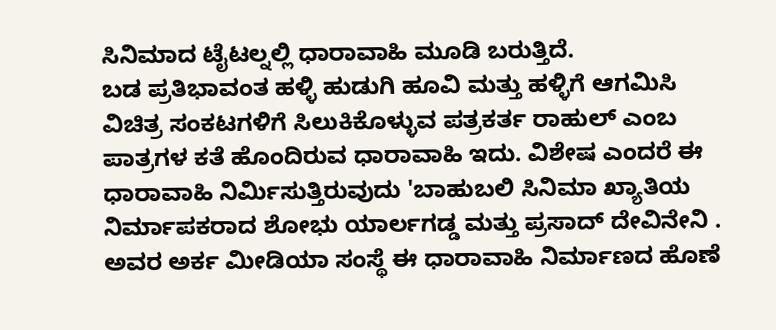ಸಿನಿಮಾದ ಟೈಟಲ್ನಲ್ಲಿ ಧಾರಾವಾಹಿ ಮೂಡಿ ಬರುತ್ತಿದೆ.
ಬಡ ಪ್ರತಿಭಾವಂತ ಹಳ್ಳಿ ಹುಡುಗಿ ಹೂವಿ ಮತ್ತು ಹಳ್ಳಿಗೆ ಆಗಮಿಸಿ ವಿಚಿತ್ರ ಸಂಕಟಗಳಿಗೆ ಸಿಲುಕಿಕೊಳ್ಳುವ ಪತ್ರಕರ್ತ ರಾಹುಲ್ ಎಂಬ ಪಾತ್ರಗಳ ಕತೆ ಹೊಂದಿರುವ ಧಾರಾವಾಹಿ ಇದು. ವಿಶೇಷ ಎಂದರೆ ಈ ಧಾರಾವಾಹಿ ನಿರ್ಮಿಸುತ್ತಿರುವುದು 'ಬಾಹುಬಲಿ ಸಿನಿಮಾ ಖ್ಯಾತಿಯ ನಿರ್ಮಾಪಕರಾದ ಶೋಭು ಯಾರ್ಲಗಡ್ಡ ಮತ್ತು ಪ್ರಸಾದ್ ದೇವಿನೇನಿ . ಅವರ ಅರ್ಕ ಮೀಡಿಯಾ ಸಂಸ್ಥೆ ಈ ಧಾರಾವಾಹಿ ನಿರ್ಮಾಣದ ಹೊಣೆ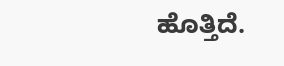ಹೊತ್ತಿದೆ.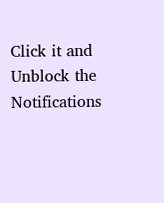Click it and Unblock the Notifications